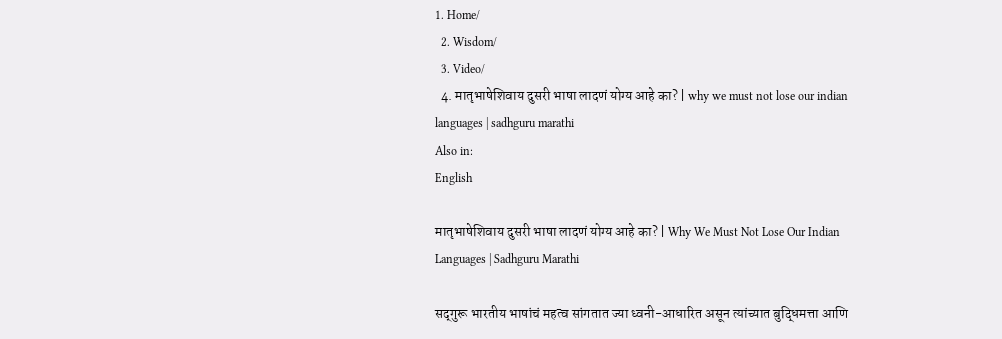1. Home/
  2. Wisdom/
  3. Video/
  4. मातृभाषेशिवाय दुसरी भाषा लादणं योग्य आहे का? | why we must not lose our indian languages | sadhguru marathi
Also in:
English

मातृभाषेशिवाय दुसरी भाषा लादणं योग्य आहे का? | Why We Must Not Lose Our Indian Languages | Sadhguru Marathi

सद्‌गुरू भारतीय भाषांचं महत्व सांगतात ज्या ध्वनी-आधारित असून त्यांच्यात बुद्धिमत्ता आणि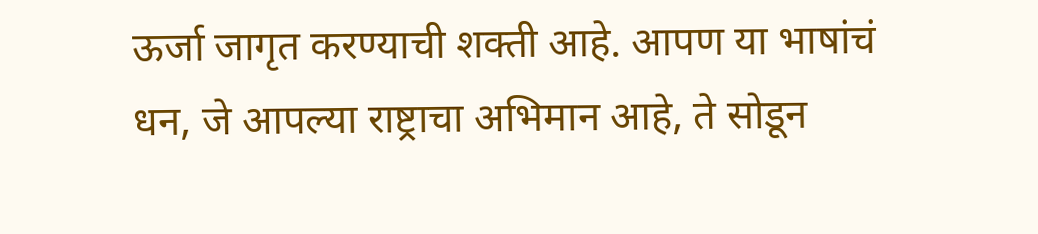ऊर्जा जागृत करण्याची शक्ती आहे. आपण या भाषांचं धन, जे आपल्या राष्ट्राचा अभिमान आहे, ते सोडून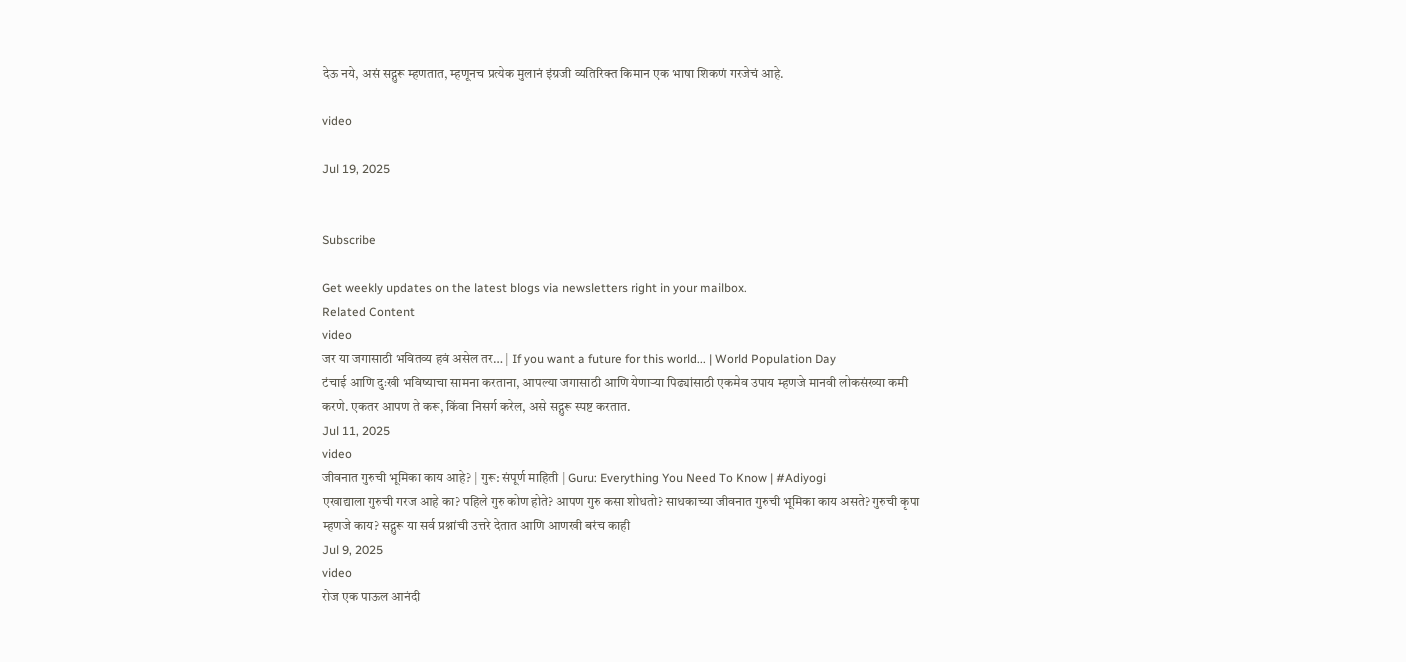देऊ नये, असं सद्गुरू म्हणतात, म्हणूनच प्रत्येक मुलानं इंग्रजी व्यतिरिक्त किमान एक भाषा शिकणं गरजेचं आहे.

video

Jul 19, 2025


Subscribe

Get weekly updates on the latest blogs via newsletters right in your mailbox.
Related Content
video
जर या जगासाठी भवितव्य हवं असेल तर… | If you want a future for this world... | World Population Day
टंचाई आणि दुःखी भविष्याचा सामना करताना, आपल्या जगासाठी आणि येणाऱ्या पिढ्यांसाठी एकमेव उपाय म्हणजे मानवी लोकसंख्या कमी करणे. एकतर आपण ते करू, किंवा निसर्ग करेल, असे सद्गुरू स्पष्ट करतात.
Jul 11, 2025
video
जीवनात गुरुची भूमिका काय आहे? | गुरू: संपूर्ण माहिती | Guru: Everything You Need To Know | #Adiyogi
एखाद्याला गुरुची गरज आहे का? पहिले गुरु कोण होते? आपण गुरु कसा शोधतो? साधकाच्या जीवनात गुरुची भूमिका काय असते? गुरुची कृपा म्हणजे काय? सद्गुरू या सर्व प्रश्नांची उत्तरे देतात आणि आणखी बरंच काही
Jul 9, 2025
video
रोज एक पाऊल आनंदी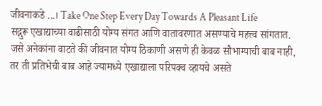जीवनाकडे ...। Take One Step Every Day Towards A Pleasant Life
सद्गुरू एखाद्याच्या वाढीसाठी योग्य संगत आणि वातावरणात असण्याचे महत्त्व सांगतात. जसे अनेकांना वाटते की जीवनात योग्य ठिकाणी असणे ही केवळ सौभाग्याची बाब नाही, तर ती प्रतिभेची बाब आहे ज्यामध्ये एखाद्याला परिपक्व व्हायचे असते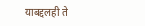याबद्दलही ते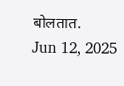बोलतात.
Jun 12, 2025